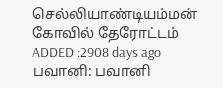செல்லியாண்டியம்மன் கோவில் தேரோட்டம்
ADDED :2908 days ago
பவானி: பவானி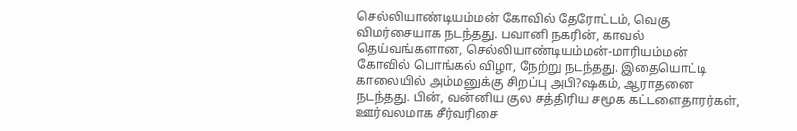செல்லியாண்டியம்மன் கோவில் தேரோட்டம், வெகு விமர்சையாக நடந்தது. பவானி நகரின், காவல் தெய்வங்களான, செல்லியாண்டியம்மன்-மாரியம்மன் கோவில் பொங்கல் விழா, நேற்று நடந்தது. இதையொட்டி காலையில் அம்மனுக்கு சிறப்பு அபி?ஷகம், ஆராதனை நடந்தது. பின், வன்னிய குல சத்திரிய சமூக கட்டளைதாரர்கள், ஊர்வலமாக சீர்வரிசை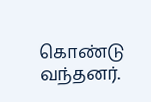கொண்டு வந்தனர்.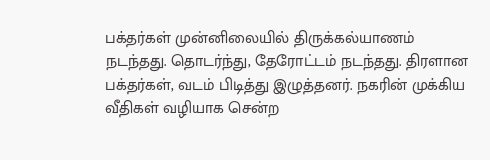பக்தர்கள் முன்னிலையில் திருக்கல்யாணம் நடந்தது. தொடர்ந்து, தேரோட்டம் நடந்தது. திரளான பக்தர்கள், வடம் பிடித்து இழுத்தனர். நகரின் முக்கிய வீதிகள் வழியாக சென்ற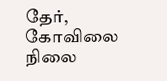தேர், கோவிலை நிலை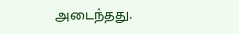அடைந்தது.